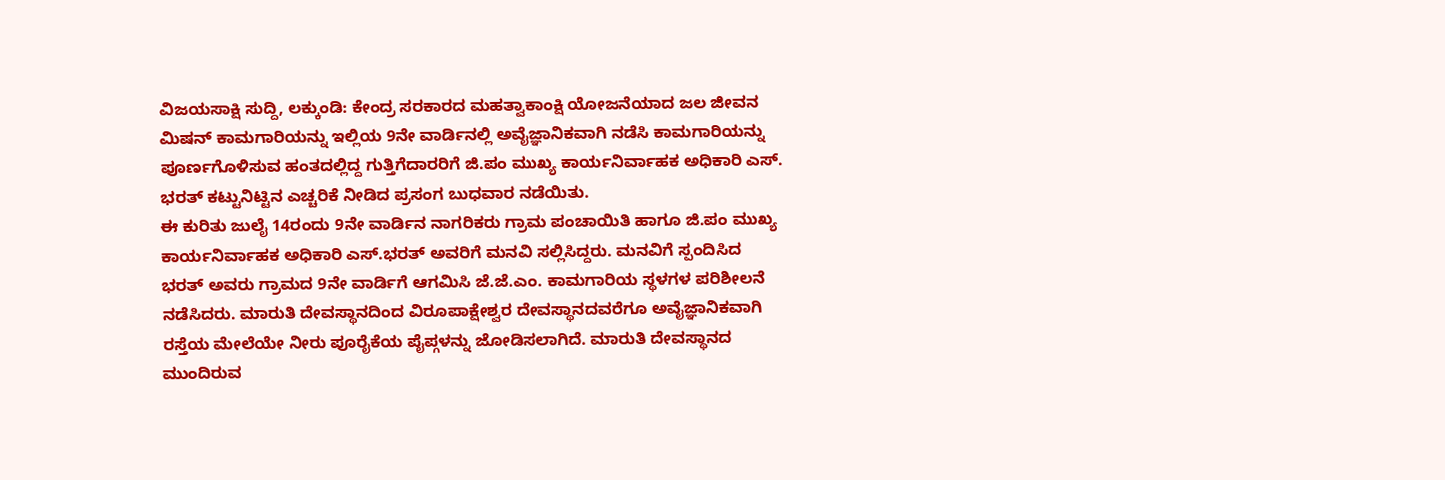ವಿಜಯಸಾಕ್ಷಿ ಸುದ್ದಿ, ಲಕ್ಕುಂಡಿ: ಕೇಂದ್ರ ಸರಕಾರದ ಮಹತ್ವಾಕಾಂಕ್ಷಿ ಯೋಜನೆಯಾದ ಜಲ ಜೀವನ ಮಿಷನ್ ಕಾಮಗಾರಿಯನ್ನು ಇಲ್ಲಿಯ 9ನೇ ವಾರ್ಡಿನಲ್ಲಿ ಅವೈಜ್ಞಾನಿಕವಾಗಿ ನಡೆಸಿ ಕಾಮಗಾರಿಯನ್ನು ಪೂರ್ಣಗೊಳಿಸುವ ಹಂತದಲ್ಲಿದ್ದ ಗುತ್ತಿಗೆದಾರರಿಗೆ ಜಿ.ಪಂ ಮುಖ್ಯ ಕಾರ್ಯನಿರ್ವಾಹಕ ಅಧಿಕಾರಿ ಎಸ್. ಭರತ್ ಕಟ್ಟುನಿಟ್ಟಿನ ಎಚ್ಚರಿಕೆ ನೀಡಿದ ಪ್ರಸಂಗ ಬುಧವಾರ ನಡೆಯಿತು.
ಈ ಕುರಿತು ಜುಲೈ 14ರಂದು 9ನೇ ವಾರ್ಡಿನ ನಾಗರಿಕರು ಗ್ರಾಮ ಪಂಚಾಯಿತಿ ಹಾಗೂ ಜಿ.ಪಂ ಮುಖ್ಯ ಕಾರ್ಯನಿರ್ವಾಹಕ ಅಧಿಕಾರಿ ಎಸ್.ಭರತ್ ಅವರಿಗೆ ಮನವಿ ಸಲ್ಲಿಸಿದ್ದರು. ಮನವಿಗೆ ಸ್ಪಂದಿಸಿದ ಭರತ್ ಅವರು ಗ್ರಾಮದ 9ನೇ ವಾರ್ಡಿಗೆ ಆಗಮಿಸಿ ಜೆ.ಜೆ.ಎಂ. ಕಾಮಗಾರಿಯ ಸ್ಥಳಗಳ ಪರಿಶೀಲನೆ ನಡೆಸಿದರು. ಮಾರುತಿ ದೇವಸ್ಥಾನದಿಂದ ವಿರೂಪಾಕ್ಷೇಶ್ವರ ದೇವಸ್ಥಾನದವರೆಗೂ ಅವೈಜ್ಞಾನಿಕವಾಗಿ ರಸ್ತೆಯ ಮೇಲೆಯೇ ನೀರು ಪೂರೈಕೆಯ ಪೈಪ್ಗಳನ್ನು ಜೋಡಿಸಲಾಗಿದೆ. ಮಾರುತಿ ದೇವಸ್ಥಾನದ ಮುಂದಿರುವ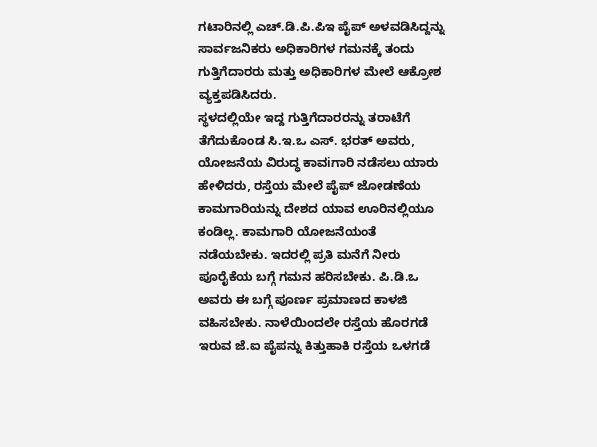ಗಟಾರಿನಲ್ಲಿ ಎಚ್.ಡಿ.ಪಿ.ಪಿಇ ಪೈಪ್ ಅಳವಡಿಸಿದ್ದನ್ನು ಸಾರ್ವಜನಿಕರು ಅಧಿಕಾರಿಗಳ ಗಮನಕ್ಕೆ ತಂದು ಗುತ್ತಿಗೆದಾರರು ಮತ್ತು ಅಧಿಕಾರಿಗಳ ಮೇಲೆ ಆಕ್ರೋಶ ವ್ಯಕ್ತಪಡಿಸಿದರು.
ಸ್ಥಳದಲ್ಲಿಯೇ ಇದ್ದ ಗುತ್ತಿಗೆದಾರರನ್ನು ತರಾಟೆಗೆ ತೆಗೆದುಕೊಂಡ ಸಿ.ಇ.ಒ ಎಸ್. ಭರತ್ ಅವರು, ಯೋಜನೆಯ ವಿರುದ್ಧ ಕಾವiಗಾರಿ ನಡೆಸಲು ಯಾರು ಹೇಳಿದರು, ರಸ್ತೆಯ ಮೇಲೆ ಪೈಪ್ ಜೋಡಣೆಯ ಕಾಮಗಾರಿಯನ್ನು ದೇಶದ ಯಾವ ಊರಿನಲ್ಲಿಯೂ ಕಂಡಿಲ್ಲ. ಕಾಮಗಾರಿ ಯೋಜನೆಯಂತೆ ನಡೆಯಬೇಕು. ಇದರಲ್ಲಿ ಪ್ರತಿ ಮನೆಗೆ ನೀರು ಪೂರೈಕೆಯ ಬಗ್ಗೆ ಗಮನ ಹರಿಸಬೇಕು. ಪಿ.ಡಿ.ಒ ಅವರು ಈ ಬಗ್ಗೆ ಪೂರ್ಣ ಪ್ರಮಾಣದ ಕಾಳಜಿ ವಹಿಸಬೇಕು. ನಾಳೆಯಿಂದಲೇ ರಸ್ತೆಯ ಹೊರಗಡೆ ಇರುವ ಜೆ.ಐ ಪೈಪನ್ನು ಕಿತ್ತುಹಾಕಿ ರಸ್ತೆಯ ಒಳಗಡೆ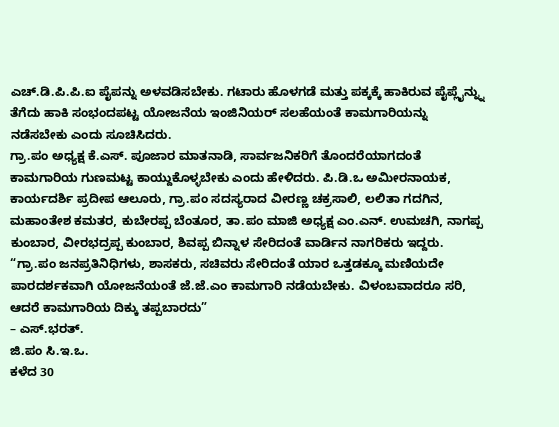ಎಚ್.ಡಿ.ಪಿ.ಪಿ.ಐ ಪೈಪನ್ನು ಅಳವಡಿಸಬೇಕು. ಗಟಾರು ಹೊಳಗಡೆ ಮತ್ತು ಪಕ್ಕಕ್ಕೆ ಹಾಕಿರುವ ಪೈಪ್ಲೈನ್ನ್ನು ತೆಗೆದು ಹಾಕಿ ಸಂಭಂದಪಟ್ಟ ಯೋಜನೆಯ ಇಂಜಿನಿಯರ್ ಸಲಹೆಯಂತೆ ಕಾಮಗಾರಿಯನ್ನು ನಡೆಸಬೇಕು ಎಂದು ಸೂಚಿಸಿದರು.
ಗ್ರಾ.ಪಂ ಅಧ್ಯಕ್ಷ ಕೆ.ಎಸ್. ಪೂಜಾರ ಮಾತನಾಡಿ, ಸಾರ್ವಜನಿಕರಿಗೆ ತೊಂದರೆಯಾಗದಂತೆ ಕಾಮಗಾರಿಯ ಗುಣಮಟ್ಟ ಕಾಯ್ದುಕೊಳ್ಳಬೇಕು ಎಂದು ಹೇಳಿದರು. ಪಿ.ಡಿ.ಒ ಅಮೀರನಾಯಕ, ಕಾರ್ಯದರ್ಶಿ ಪ್ರದೀಪ ಆಲೂರು, ಗ್ರಾ.ಪಂ ಸದಸ್ಯರಾದ ವೀರಣ್ಣ ಚಕ್ರಸಾಲಿ, ಲಲಿತಾ ಗದಗಿನ, ಮಹಾಂತೇಶ ಕಮತರ, ಕುಬೇರಪ್ಪ ಬೆಂತೂರ, ತಾ.ಪಂ ಮಾಜಿ ಅಧ್ಯಕ್ಷ ಎಂ.ಎನ್. ಉಮಚಗಿ, ನಾಗಪ್ಪ ಕುಂಬಾರ, ವೀರಭದ್ರಪ್ಪ ಕುಂಬಾರ, ಶಿವಪ್ಪ ಬಿನ್ನಾಳ ಸೇರಿದಂತೆ ವಾರ್ಡಿನ ನಾಗರಿಕರು ಇದ್ದರು.
“ಗ್ರಾ.ಪಂ ಜನಪ್ರತಿನಿಧಿಗಳು, ಶಾಸಕರು, ಸಚಿವರು ಸೇರಿದಂತೆ ಯಾರ ಒತ್ತಡಕ್ಕೂ ಮಣಿಯದೇ ಪಾರದರ್ಶಕವಾಗಿ ಯೋಜನೆಯಂತೆ ಜೆ.ಜೆ.ಎಂ ಕಾಮಗಾರಿ ನಡೆಯಬೇಕು. ವಿಳಂಬವಾದರೂ ಸರಿ, ಆದರೆ ಕಾಮಗಾರಿಯ ದಿಕ್ಕು ತಪ್ಪಬಾರದು”
– ಎಸ್.ಭರತ್.
ಜಿ.ಪಂ ಸಿ.ಇ.ಒ.
ಕಳೆದ 30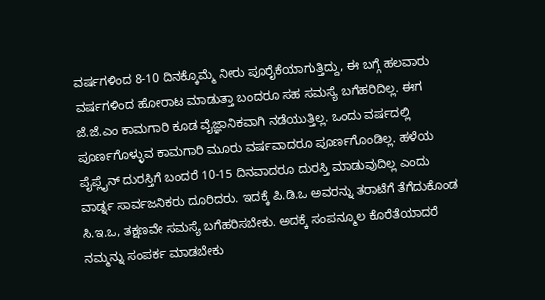ವರ್ಷಗಳಿಂದ 8-10 ದಿನಕ್ಕೊಮ್ಮೆ ನೀರು ಪೂರೈಕೆಯಾಗುತ್ತಿದ್ದು, ಈ ಬಗ್ಗೆ ಹಲವಾರು ವರ್ಷಗಳಿಂದ ಹೋರಾಟ ಮಾಡುತ್ತಾ ಬಂದರೂ ಸಹ ಸಮಸ್ಯೆ ಬಗೆಹರಿದಿಲ್ಲ. ಈಗ ಜೆ.ಜೆ.ಎಂ ಕಾಮಗಾರಿ ಕೂಡ ವೈಜ್ಞಾನಿಕವಾಗಿ ನಡೆಯುತ್ತಿಲ್ಲ. ಒಂದು ವರ್ಷದಲ್ಲಿ ಪೂರ್ಣಗೊಳ್ಳುವ ಕಾಮಗಾರಿ ಮೂರು ವರ್ಷವಾದರೂ ಪೂರ್ಣಗೊಂಡಿಲ್ಲ. ಹಳೆಯ ಪೈಪ್ಲೈನ್ ದುರಸ್ತಿಗೆ ಬಂದರೆ 10-15 ದಿನವಾದರೂ ದುರಸ್ತಿ ಮಾಡುವುದಿಲ್ಲ ಎಂದು ವಾರ್ಡ್ನ ಸಾರ್ವಜನಿಕರು ದೂರಿದರು. ಇದಕ್ಕೆ ಪಿ.ಡಿ.ಒ ಅವರನ್ನು ತರಾಟೆಗೆ ತೆಗೆದುಕೊಂಡ ಸಿ.ಇ.ಒ, ತಕ್ಷಣವೇ ಸಮಸ್ಯೆ ಬಗೆಹರಿಸಬೇಕು. ಅದಕ್ಕೆ ಸಂಪನ್ಮೂಲ ಕೊರೆತೆಯಾದರೆ ನಮ್ಮನ್ನು ಸಂಪರ್ಕ ಮಾಡಬೇಕು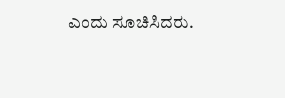ಎಂದು ಸೂಚಿಸಿದರು.